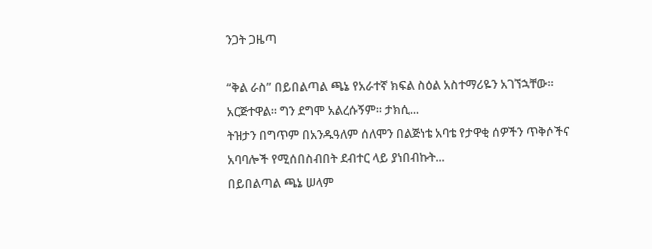ንጋት ጋዜጣ

“ቅል ራስ” በይበልጣል ጫኔ የአራተኛ ክፍል ስዕል አስተማሪዬን አገኘኋቸው። አርጅተዋል። ግን ደግሞ አልረሱኝም። ታክሲ...
ትዝታን በግጥም በአንዱዓለም ሰለሞን በልጅነቴ አባቴ የታዋቂ ሰዎችን ጥቅሶችና አባባሎች የሚሰበስብበት ደብተር ላይ ያነበብኩት...
በይበልጣል ጫኔ ሠላም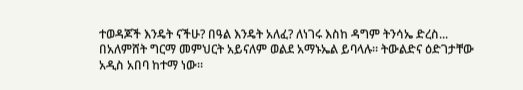ተወዳጆች እንዴት ናችሁ? በዓል እንዴት አለፈ? ለነገሩ እስከ ዳግም ትንሳኤ ድረስ...
በአለምሸት ግርማ መምህርት አይናለም ወልደ አማኑኤል ይባላሉ። ትውልድና ዕድገታቸው አዲስ አበባ ከተማ ነው።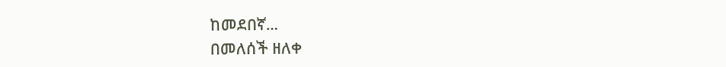ከመደበኛ...
በመለሰች ዘለቀ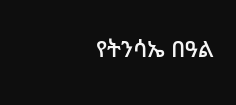የትንሳኤ በዓል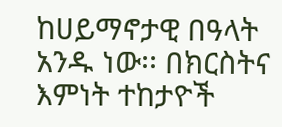ከሀይማኖታዊ በዓላት አንዱ ነው፡፡ በክርስትና እምነት ተከታዮች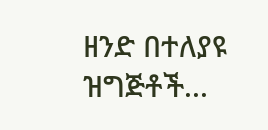ዘንድ በተለያዩ ዝግጅቶች...